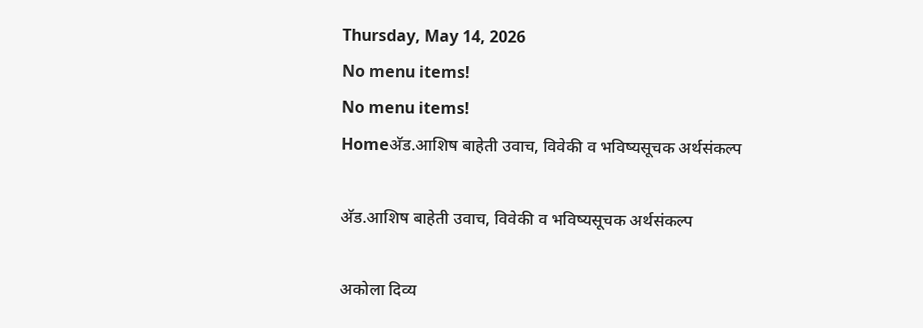Thursday, May 14, 2026
No menu items!
No menu items!
Homeअ‍ॅड.आशिष बाहेती उवाच, विवेकी व भविष्यसूचक अर्थसंकल्प

अ‍ॅड.आशिष बाहेती उवाच, विवेकी व भविष्यसूचक अर्थसंकल्प

अकोला दिव्य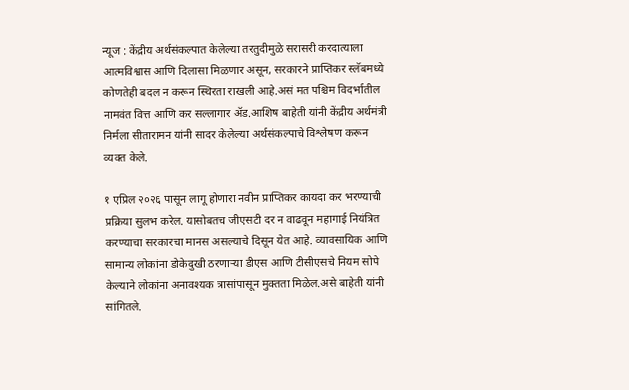न्यूज : केंद्रीय अर्थसंकल्पात केलेल्या तरतुदीमुळे सरासरी करदात्याला आत्मविश्वास आणि दिलासा मिळणार असून, सरकारने प्राप्तिकर स्लॅबमध्ये कोणतेही बदल न करून स्थिरता राखली आहे.असं मत पश्चिम विदर्भातील नामवंत वित्त आणि कर सल्लागार अ‍ॅड.आशिष बाहेती यांनी केंद्रीय अर्थमंत्री निर्मला सीतारामन यांनी सादर केलेल्या अर्थसंकल्पाचे विश्लेषण करून व्यक्त केले.

१ एप्रिल २०२६ पासून लागू होणारा नवीन प्राप्तिकर कायदा कर भरण्याची प्रक्रिया सुलभ करेल. यासोबतच जीएसटी दर न वाढवून महागाई नियंत्रित करण्याचा सरकारचा मानस असल्याचे दिसून येत आहे. व्यावसायिक आणि सामान्य लोकांना डोकेदुखी ठरणाऱ्या डीएस आणि टीसीएसचे नियम सोपे केल्याने लोकांना अनावश्यक त्रासांपासून मुक्तता मिळेल.असे बाहेती यांनी सांगितले.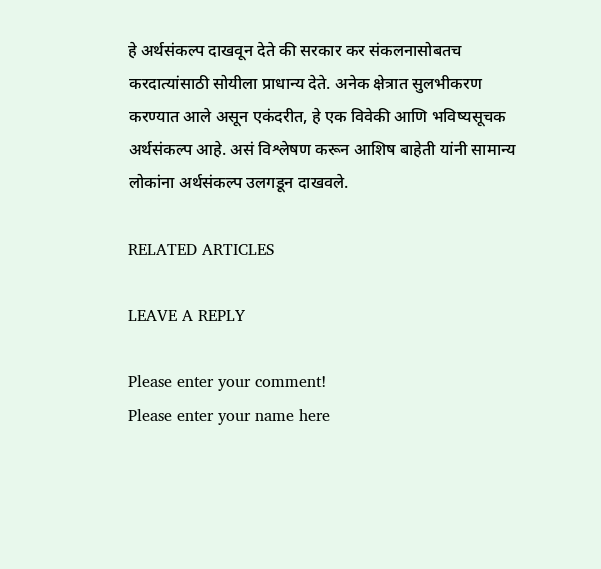हे अर्थसंकल्प दाखवून देते की सरकार कर संकलनासोबतच करदात्यांसाठी सोयीला प्राधान्य देते. अनेक क्षेत्रात सुलभीकरण करण्यात आले असून एकंदरीत, हे एक विवेकी आणि भविष्यसूचक अर्थसंकल्प आहे. असं विश्लेषण करून आशिष बाहेती यांनी सामान्य लोकांना अर्थसंकल्प उलगडून दाखवले.

RELATED ARTICLES

LEAVE A REPLY

Please enter your comment!
Please enter your name here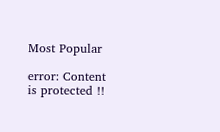Most Popular

error: Content is protected !!